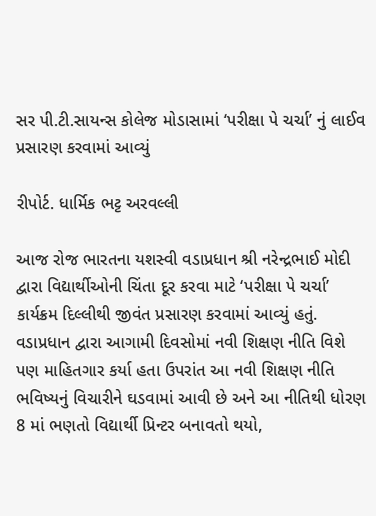સર પી.ટી.સાયન્સ કોલેજ મોડાસામાં ‘પરીક્ષા પે ચર્ચા’ નું લાઈવ પ્રસારણ કરવામાં આવ્યું

રીપોર્ટ. ધાર્મિક ભટ્ટ અરવલ્લી

આજ રોજ ભારતના યશસ્વી વડાપ્રધાન શ્રી નરેન્દ્રભાઈ મોદી દ્વારા વિદ્યાર્થીઓની ચિંતા દૂર કરવા માટે ‘પરીક્ષા પે ચર્ચા’ કાર્યક્રમ દિલ્લીથી જીવંત પ્રસારણ કરવામાં આવ્યું હતું. વડાપ્રધાન દ્વારા આગામી દિવસોમાં નવી શિક્ષણ નીતિ વિશે પણ માહિતગાર કર્યા હતા ઉપરાંત આ નવી શિક્ષણ નીતિ ભવિષ્યનું વિચારીને ઘડવામાં આવી છે અને આ નીતિથી ધોરણ 8 માં ભણતો વિદ્યાર્થી પ્રિન્ટર બનાવતો થયો,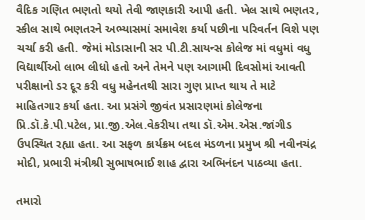વૈદિક ગણિત ભણતો થયો તેવી જાણકારી આપી હતી. ખેલ સાથે ભણતર, સ્કીલ સાથે ભણતરને અભ્યાસમાં સમાવેશ કર્યા પછીના પરિવર્તન વિશે પણ ચર્ચા કરી હતી. જેમાં મોડાસાની સર પી.ટી.સાયન્સ કોલેજ માં વધુમાં વધુ વિદ્યાર્થીઓ લાભ લીધો હતો અને તેમને પણ આગામી દિવસોમાં આવતી પરીક્ષાનો ડર દૂર કરી વધુ મહેનતથી સારા ગુણ પ્રાપ્ત થાય તે માટે માહિતગાર કર્યા હતા. આ પ્રસંગે જીવંત પ્રસારણમાં કોલેજના પ્રિ.ડૉ.કે.પી.પટેલ, પ્રા.જી.એલ.વેકરીયા તથા ડૉ.એમ.એસ.જાંગીડ ઉપસ્થિત રહ્યા હતા. આ સફળ કાર્યક્રમ બદલ મંડળના પ્રમુખ શ્રી નવીનચંદ્ર મોદી, પ્રભારી મંત્રીશ્રી સુભાષભાઈ શાહ દ્વારા અભિનંદન પાઠવ્યા હતા.

તમારો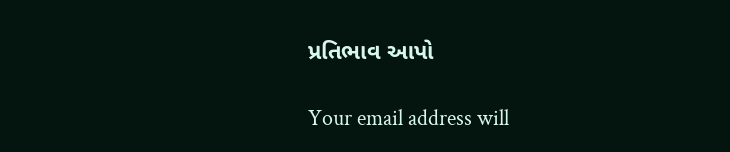પ્રતિભાવ આપો

Your email address will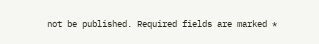not be published. Required fields are marked *